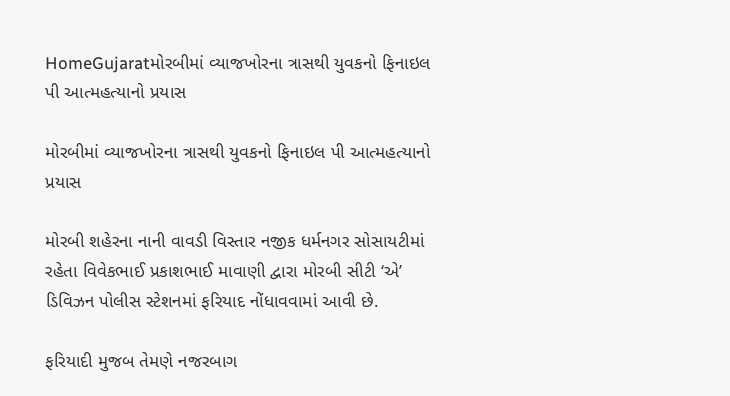HomeGujaratમોરબીમાં વ્યાજખોરના ત્રાસથી યુવકનો ફિનાઇલ પી આત્મહત્યાનો પ્રયાસ

મોરબીમાં વ્યાજખોરના ત્રાસથી યુવકનો ફિનાઇલ પી આત્મહત્યાનો પ્રયાસ

મોરબી શહેરના નાની વાવડી વિસ્તાર નજીક ધર્મનગર સોસાયટીમાં રહેતા વિવેકભાઈ પ્રકાશભાઈ માવાણી દ્વારા મોરબી સીટી ‘એ’ ડિવિઝન પોલીસ સ્ટેશનમાં ફરિયાદ નોંધાવવામાં આવી છે.

ફરિયાદી મુજબ તેમણે નજરબાગ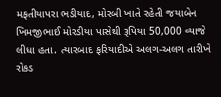મફતીયાપરા ભડીયાદ, મોરબી ખાતે રહેતી જયાબેન ખિમજીભાઈ મોરડીયા પાસેથી રૂપિયા 50,000 વ્યાજે લીધા હતા. ત્યારબાદ ફરિયાદીએ અલગ-અલગ તારીખે રોકડ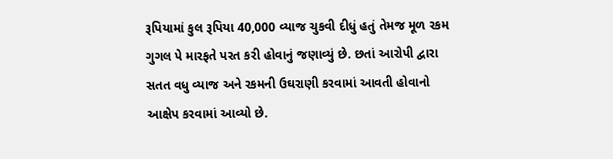રૂપિયામાં કુલ રૂપિયા 40,000 વ્યાજ ચુકવી દીધું હતું તેમજ મૂળ રકમ ગુગલ પે મારફતે પરત કરી હોવાનું જણાવ્યું છે. છતાં આરોપી દ્વારા સતત વધુ વ્યાજ અને રકમની ઉઘરાણી કરવામાં આવતી હોવાનો આક્ષેપ કરવામાં આવ્યો છે.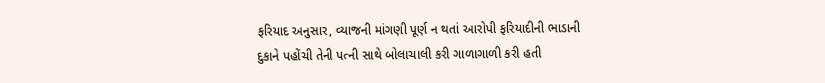ફરિયાદ અનુસાર, વ્યાજની માંગણી પૂર્ણ ન થતાં આરોપી ફરિયાદીની ભાડાની દુકાને પહોંચી તેની પત્ની સાથે બોલાચાલી કરી ગાળાગાળી કરી હતી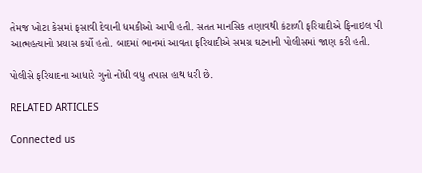તેમજ ખોટા કેસમાં ફસાવી દેવાની ધમકીઓ આપી હતી. સતત માનસિક તણાવથી કંટાળી ફરિયાદીએ ફિનાઇલ પી આત્મહત્યાનો પ્રયાસ કર્યો હતો. બાદમાં ભાનમાં આવતા ફરિયાદીએ સમગ્ર ઘટનાની પોલીસમાં જાણ કરી હતી.

પોલીસે ફરિયાદના આધારે ગુનો નોંધી વધુ તપાસ હાથ ધરી છે.

RELATED ARTICLES

Connected us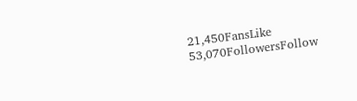21,450FansLike
53,070FollowersFollow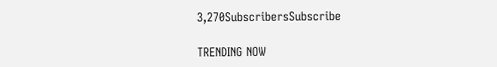3,270SubscribersSubscribe

TRENDING NOW